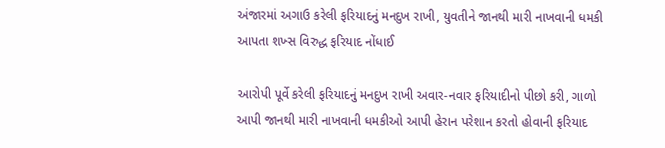અંજારમાં અગાઉ કરેલી ફરિયાદનું મનદુખ રાખી, યુવતીને જાનથી મારી નાખવાની ધમકી આપતા શખ્સ વિરુદ્ધ ફરિયાદ નોંધાઈ

આરોપી પૂર્વે કરેલી ફરિયાદનું મનદુખ રાખી અવાર-નવાર ફરિયાદીનો પીછો કરી, ગાળો આપી જાનથી મારી નાખવાની ધમકીઓ આપી હેરાન પરેશાન કરતો હોવાની ફરિયાદ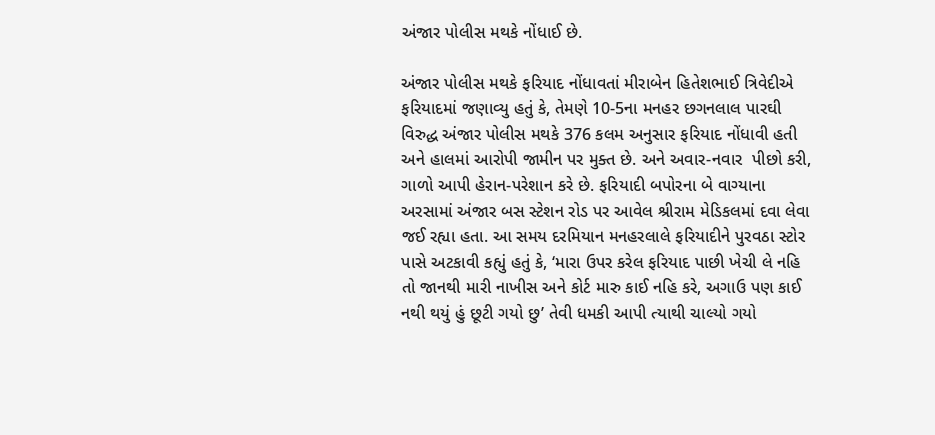અંજાર પોલીસ મથકે નોંધાઈ છે.

અંજાર પોલીસ મથકે ફરિયાદ નોંધાવતાં મીરાબેન હિતેશભાઈ ત્રિવેદીએ ફરિયાદમાં જણાવ્યુ હતું કે, તેમણે 10-5ના મનહર છગનલાલ પારઘી વિરુદ્ધ અંજાર પોલીસ મથકે 376 કલમ અનુસાર ફરિયાદ નોંધાવી હતી અને હાલમાં આરોપી જામીન પર મુક્ત છે. અને અવાર-નવાર  પીછો કરી, ગાળો આપી હેરાન-પરેશાન કરે છે. ફરિયાદી બપોરના બે વાગ્યાના અરસામાં અંજાર બસ સ્ટેશન રોડ પર આવેલ શ્રીરામ મેડિકલમાં દવા લેવા જઈ રહ્યા હતા. આ સમય દરમિયાન મનહરલાલે ફરિયાદીને પુરવઠા સ્ટોર પાસે અટકાવી કહ્યું હતું કે, ‘મારા ઉપર કરેલ ફરિયાદ પાછી ખેચી લે નહિ તો જાનથી મારી નાખીસ અને કોર્ટ મારુ કાઈ નહિ કરે, અગાઉ પણ કાઈ નથી થયું હું છૂટી ગયો છુ’ તેવી ધમકી આપી ત્યાથી ચાલ્યો ગયો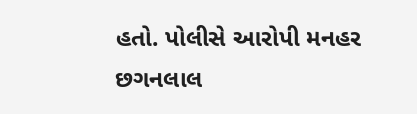હતો. પોલીસે આરોપી મનહર છગનલાલ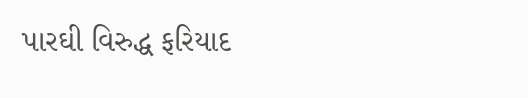પારઘી વિરુદ્ધ ફરિયાદ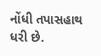નોંધી તપાસહાથ ધરી છે.